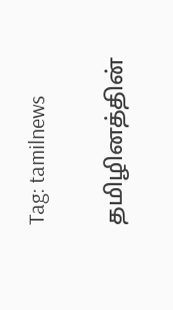Tag: tamilnews

தமிழினத்தின்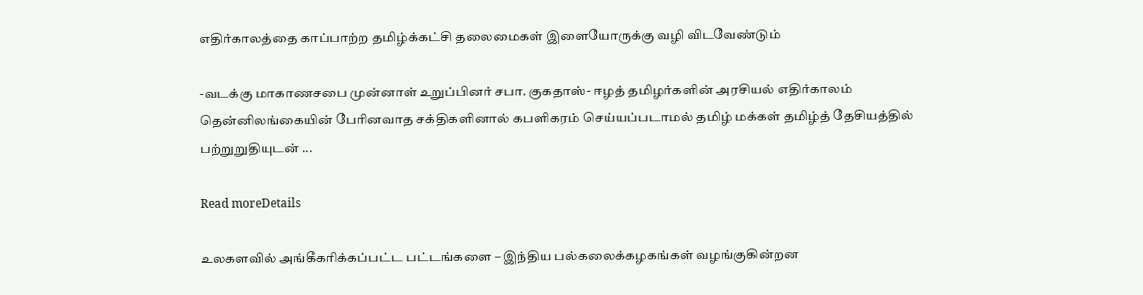எதிர்காலத்தை காப்பாற்ற தமிழ்க்கட்சி தலைமைகள் இளையோருக்கு வழி விடவேண்டும்

-வடக்கு மாகாணசபை முன்னாள் உறுப்பினர் சபா. குகதாஸ்- ஈழத் தமிழர்களின் அரசியல் எதிர்காலம் தென்னிலங்கையின் பேரினவாத சக்திகளினால் கபளிகரம் செய்யப்படாமல் தமிழ் மக்கள் தமிழ்த் தேசியத்தில் பற்றுறுதியுடன் ...

Read moreDetails

உலகளவில் அங்கீகரிக்கப்பட்ட பட்டங்களை – இந்திய பல்கலைக்கழகங்கள் வழங்குகின்றன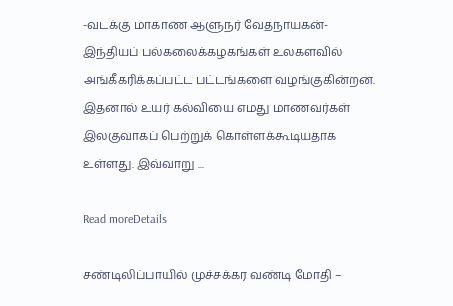-வடக்கு மாகாண ஆளுநர் வேதநாயகன்- இந்தியப் பல்கலைக்கழகங்கள் உலகளவில் அங்கீகரிக்கப்பட்ட பட்டங்களை வழங்குகின்றன. இதனால் உயர் கல்வியை எமது மாணவர்கள் இலகுவாகப் பெற்றுக் கொள்ளக்கூடியதாக உள்ளது. இவ்வாறு ...

Read moreDetails

சண்டிலிப்பாயில் முச்சக்கர வண்டி மோதி –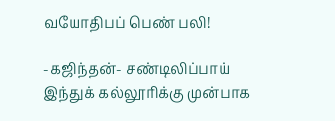வயோதிபப் பெண் பலி!

-கஜிந்தன்- சண்டிலிப்பாய் இந்துக் கல்லூரிக்கு முன்பாக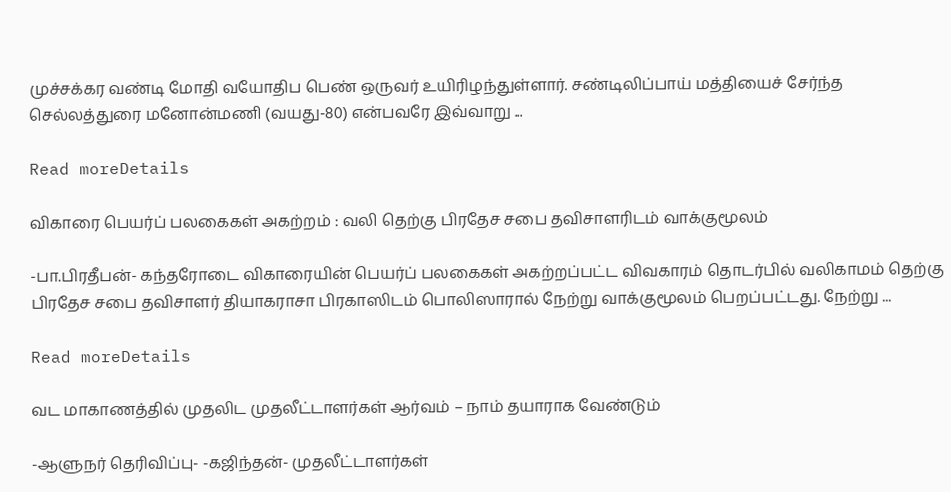முச்சக்கர வண்டி மோதி வயோதிப பெண் ஒருவர் உயிரிழந்துள்ளார். சண்டிலிப்பாய் மத்தியைச் சேர்ந்த செல்லத்துரை மனோன்மணி (வயது-80) என்பவரே இவ்வாறு ...

Read moreDetails

விகாரை பெயர்ப் பலகைகள் அகற்றம் : வலி தெற்கு பிரதேச சபை தவிசாளரிடம் வாக்குமூலம்

-பா.பிரதீபன்- கந்தரோடை விகாரையின் பெயர்ப் பலகைகள் அகற்றப்பட்ட விவகாரம் தொடர்பில் வலிகாமம் தெற்கு பிரதேச சபை தவிசாளர் தியாகராசா பிரகாஸிடம் பொலிஸாரால் நேற்று வாக்குமூலம் பெறப்பட்டது. நேற்று ...

Read moreDetails

வட மாகாணத்தில் முதலிட முதலீட்டாளர்கள் ஆர்வம் – நாம் தயாராக வேண்டும்

-ஆளுநர் தெரிவிப்பு- -கஜிந்தன்- முதலீட்டாளர்கள்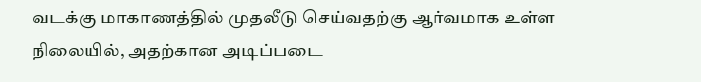வடக்கு மாகாணத்தில் முதலீடு செய்வதற்கு ஆர்வமாக உள்ள நிலையில், அதற்கான அடிப்படை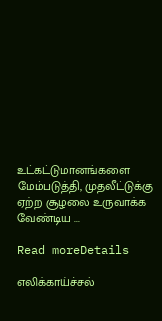உட்கட்டுமானங்களை மேம்படுத்தி, முதலீட்டுக்கு ஏற்ற சூழலை உருவாக்க வேண்டிய ...

Read moreDetails

எலிக்காய்ச்சல்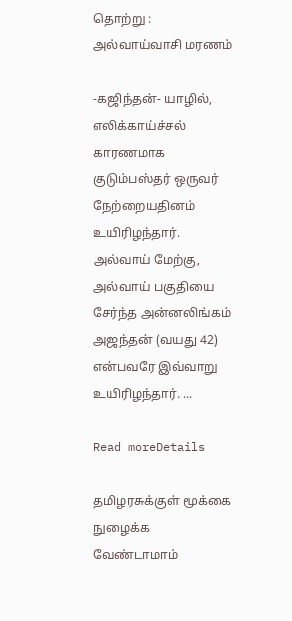தொற்று : அல்வாய்வாசி மரணம்

-கஜிந்தன்- யாழில், எலிக்காய்ச்சல் காரணமாக குடும்பஸ்தர் ஒருவர் நேற்றையதினம் உயிரிழந்தார். அல்வாய் மேற்கு, அல்வாய் பகுதியை சேர்ந்த அன்னலிங்கம் அஜந்தன் (வயது 42) என்பவரே இவ்வாறு உயிரிழந்தார். ...

Read moreDetails

தமிழரசுக்குள் மூக்கை நுழைக்க வேண்டாமாம்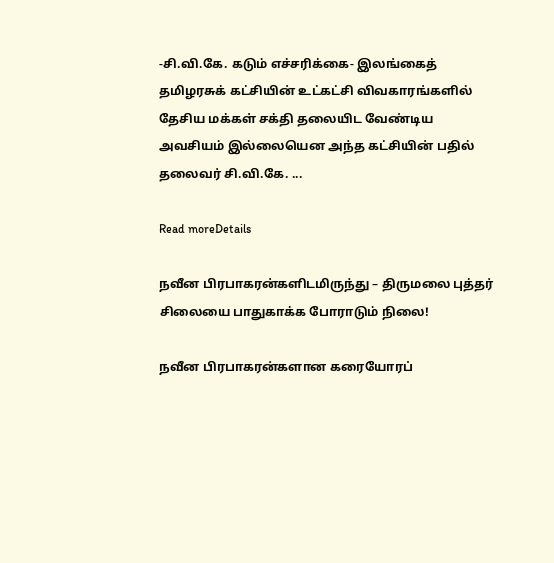-சி.வி.கே. கடும் எச்சரிக்கை- இலங்கைத் தமிழரசுக் கட்சியின் உட்கட்சி விவகாரங்களில் தேசிய மக்கள் சக்தி தலையிட வேண்டிய அவசியம் இல்லையென அந்த கட்சியின் பதில் தலைவர் சி.வி.கே. ...

Read moreDetails

நவீன பிரபாகரன்களிடமிருந்து – திருமலை புத்தர் சிலையை பாதுகாக்க போராடும் நிலை!

நவீன பிரபாகரன்களான கரையோரப்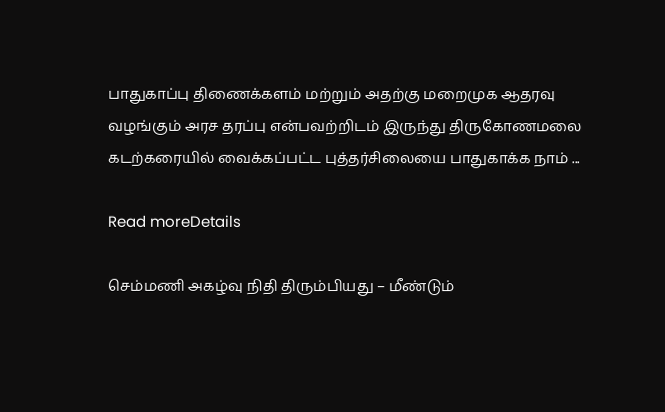பாதுகாப்பு திணைக்களம் மற்றும் அதற்கு மறைமுக ஆதரவு வழங்கும் அரச தரப்பு என்பவற்றிடம் இருந்து திருகோணமலை கடற்கரையில் வைக்கப்பட்ட புத்தர்சிலையை பாதுகாக்க நாம் ...

Read moreDetails

செம்மணி அகழ்வு நிதி திரும்பியது – மீண்டும்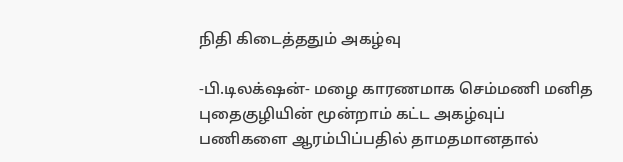நிதி கிடைத்ததும் அகழ்வு

-பி.டிலக்‌ஷன்- மழை காரணமாக செம்மணி மனித புதைகுழியின் மூன்றாம் கட்ட அகழ்வுப் பணிகளை ஆரம்பிப்பதில் தாமதமானதால்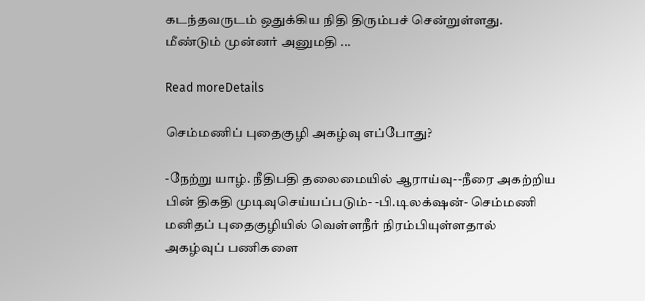கடந்தவருடம் ஒதுக்கிய நிதி திரும்பச் சென்றுள்ளது. மீண்டும் முன்னர் அனுமதி ...

Read moreDetails

செம்மணிப் புதைகுழி அகழ்வு எப்போது?

-நேற்று யாழ். நீதிபதி தலைமையில் ஆராய்வு--நீரை அகற்றிய பின் திகதி முடிவுசெய்யப்படும்- -பி.டிலக்‌ஷன்- செம்மணி மனிதப் புதைகுழியில் வெள்ளநீர் நிரம்பியுள்ளதால் அகழ்வுப் பணிகளை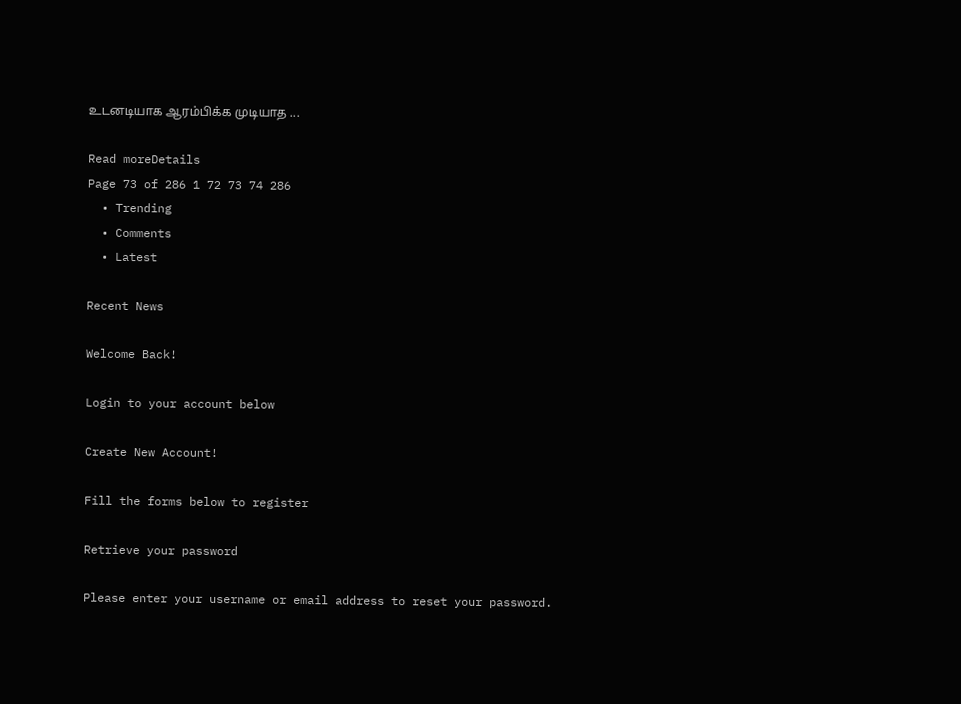உடனடியாக ஆரம்பிக்க முடியாத ...

Read moreDetails
Page 73 of 286 1 72 73 74 286
  • Trending
  • Comments
  • Latest

Recent News

Welcome Back!

Login to your account below

Create New Account!

Fill the forms below to register

Retrieve your password

Please enter your username or email address to reset your password.